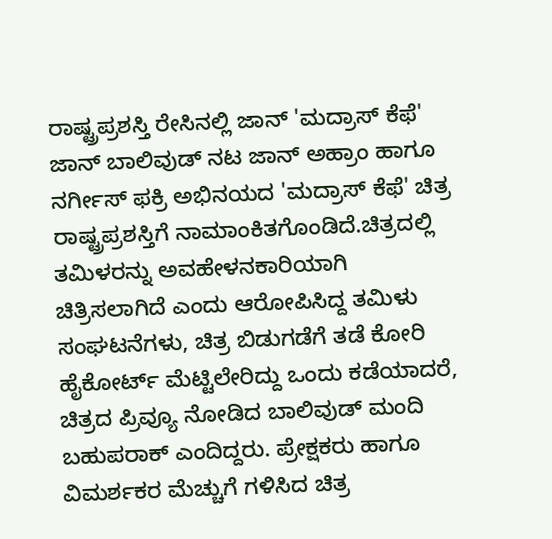ರಾಷ್ಟ್ರಪ್ರಶಸ್ತಿ ರೇಸಿನಲ್ಲಿ ಜಾನ್ 'ಮದ್ರಾಸ್ ಕೆಫೆ'
ಜಾನ್ ಬಾಲಿವುಡ್ ನಟ ಜಾನ್ ಅಹ್ರಾಂ ಹಾಗೂ ನರ್ಗೀಸ್ ಫಕ್ರಿ ಅಭಿನಯದ 'ಮದ್ರಾಸ್ ಕೆಫೆ' ಚಿತ್ರ ರಾಷ್ಟ್ರಪ್ರಶಸ್ತಿಗೆ ನಾಮಾಂಕಿತಗೊಂಡಿದೆ.ಚಿತ್ರದಲ್ಲಿ ತಮಿಳರನ್ನು ಅವಹೇಳನಕಾರಿಯಾಗಿ ಚಿತ್ರಿಸಲಾಗಿದೆ ಎಂದು ಆರೋಪಿಸಿದ್ದ ತಮಿಳು ಸಂಘಟನೆಗಳು, ಚಿತ್ರ ಬಿಡುಗಡೆಗೆ ತಡೆ ಕೋರಿ ಹೈಕೋರ್ಟ್ ಮೆಟ್ಟಿಲೇರಿದ್ದು ಒಂದು ಕಡೆಯಾದರೆ, ಚಿತ್ರದ ಪ್ರಿವ್ಯೂ ನೋಡಿದ ಬಾಲಿವುಡ್ ಮಂದಿ ಬಹುಪರಾಕ್ ಎಂದಿದ್ದರು. ಪ್ರೇಕ್ಷಕರು ಹಾಗೂ ವಿಮರ್ಶಕರ ಮೆಚ್ಚುಗೆ ಗಳಿಸಿದ ಚಿತ್ರ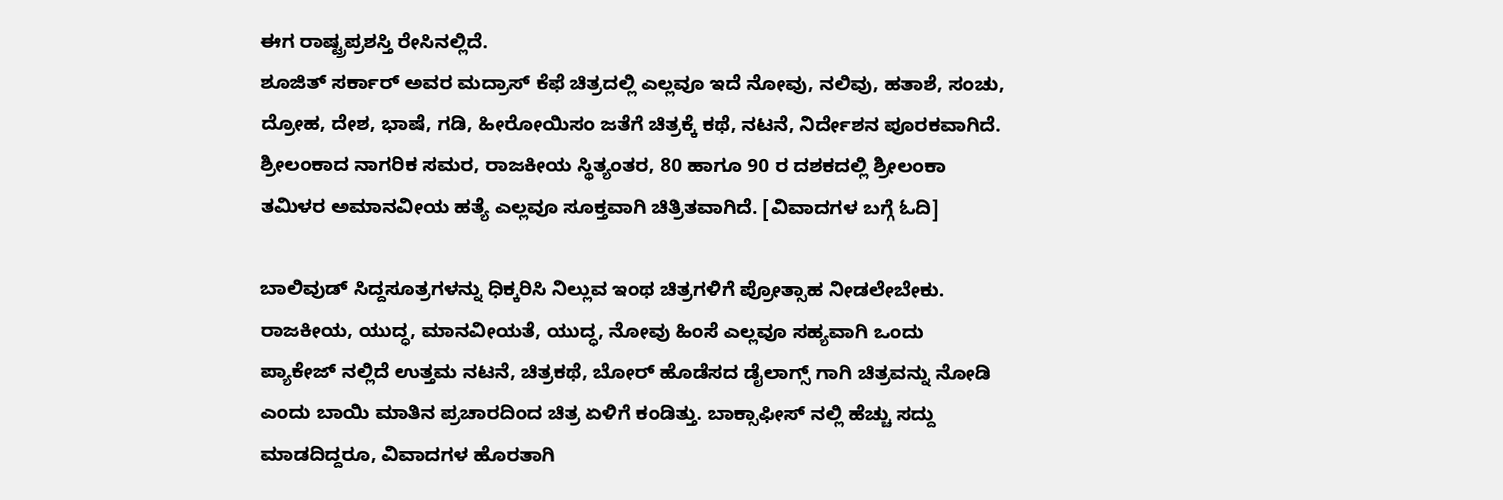ಈಗ ರಾಷ್ಟ್ರಪ್ರಶಸ್ತಿ ರೇಸಿನಲ್ಲಿದೆ.
ಶೂಜಿತ್ ಸರ್ಕಾರ್ ಅವರ ಮದ್ರಾಸ್ ಕೆಫೆ ಚಿತ್ರದಲ್ಲಿ ಎಲ್ಲವೂ ಇದೆ ನೋವು, ನಲಿವು, ಹತಾಶೆ, ಸಂಚು, ದ್ರೋಹ, ದೇಶ, ಭಾಷೆ, ಗಡಿ, ಹೀರೋಯಿಸಂ ಜತೆಗೆ ಚಿತ್ರಕ್ಕೆ ಕಥೆ, ನಟನೆ, ನಿರ್ದೇಶನ ಪೂರಕವಾಗಿದೆ. ಶ್ರೀಲಂಕಾದ ನಾಗರಿಕ ಸಮರ, ರಾಜಕೀಯ ಸ್ಥಿತ್ಯಂತರ, 80 ಹಾಗೂ 90 ರ ದಶಕದಲ್ಲಿ ಶ್ರೀಲಂಕಾ ತಮಿಳರ ಅಮಾನವೀಯ ಹತ್ಯೆ ಎಲ್ಲವೂ ಸೂಕ್ತವಾಗಿ ಚಿತ್ರಿತವಾಗಿದೆ. [ವಿವಾದಗಳ ಬಗ್ಗೆ ಓದಿ]

ಬಾಲಿವುಡ್ ಸಿದ್ದಸೂತ್ರಗಳನ್ನು ಧಿಕ್ಕರಿಸಿ ನಿಲ್ಲುವ ಇಂಥ ಚಿತ್ರಗಳಿಗೆ ಪ್ರೋತ್ಸಾಹ ನೀಡಲೇಬೇಕು. ರಾಜಕೀಯ, ಯುದ್ಧ, ಮಾನವೀಯತೆ, ಯುದ್ಧ, ನೋವು ಹಿಂಸೆ ಎಲ್ಲವೂ ಸಹ್ಯವಾಗಿ ಒಂದು ಪ್ಯಾಕೇಜ್ ನಲ್ಲಿದೆ ಉತ್ತಮ ನಟನೆ, ಚಿತ್ರಕಥೆ, ಬೋರ್ ಹೊಡೆಸದ ಡೈಲಾಗ್ಸ್ ಗಾಗಿ ಚಿತ್ರವನ್ನು ನೋಡಿ ಎಂದು ಬಾಯಿ ಮಾತಿನ ಪ್ರಚಾರದಿಂದ ಚಿತ್ರ ಏಳಿಗೆ ಕಂಡಿತ್ತು. ಬಾಕ್ಸಾಫೀಸ್ ನಲ್ಲಿ ಹೆಚ್ಚು ಸದ್ದು ಮಾಡದಿದ್ದರೂ, ವಿವಾದಗಳ ಹೊರತಾಗಿ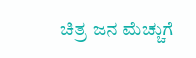ಚಿತ್ರ ಜನ ಮೆಚ್ಚುಗೆ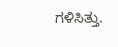ಗಳಿಸಿತ್ತು.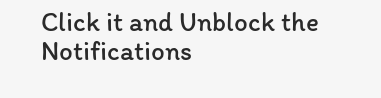Click it and Unblock the Notifications